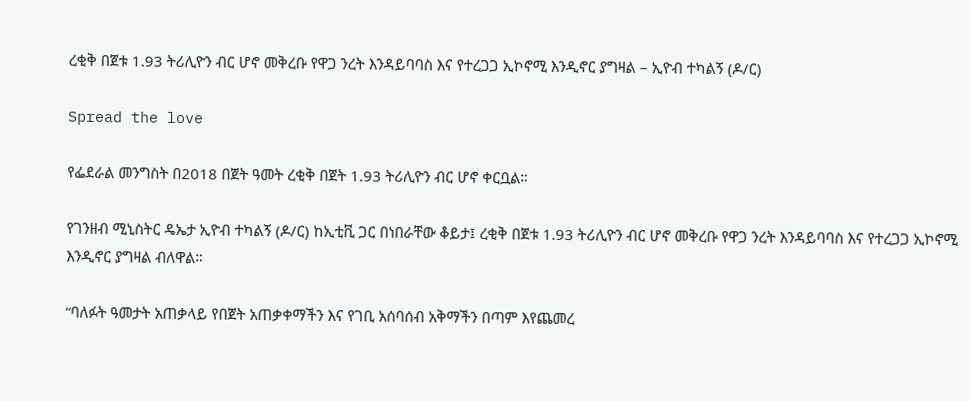ረቂቅ በጀቱ 1.93 ትሪሊዮን ብር ሆኖ መቅረቡ የዋጋ ንረት እንዳይባባስ እና የተረጋጋ ኢኮኖሚ እንዲኖር ያግዛል – ኢዮብ ተካልኝ (ዶ/ር)

Spread the love

የፌደራል መንግስት በ2018 በጀት ዓመት ረቂቅ በጀት 1.93 ትሪሊዮን ብር ሆኖ ቀርቧል።

የገንዘብ ሚኒስትር ዴኤታ ኢዮብ ተካልኝ (ዶ/ር) ከኢቲቪ ጋር በነበራቸው ቆይታ፤ ረቂቅ በጀቱ 1.93 ትሪሊዮን ብር ሆኖ መቅረቡ የዋጋ ንረት እንዳይባባስ እና የተረጋጋ ኢኮኖሚ እንዲኖር ያግዛል ብለዋል።

“ባለፉት ዓመታት አጠቃላይ የበጀት አጠቃቀማችን እና የገቢ አሰባሰብ አቅማችን በጣም እየጨመረ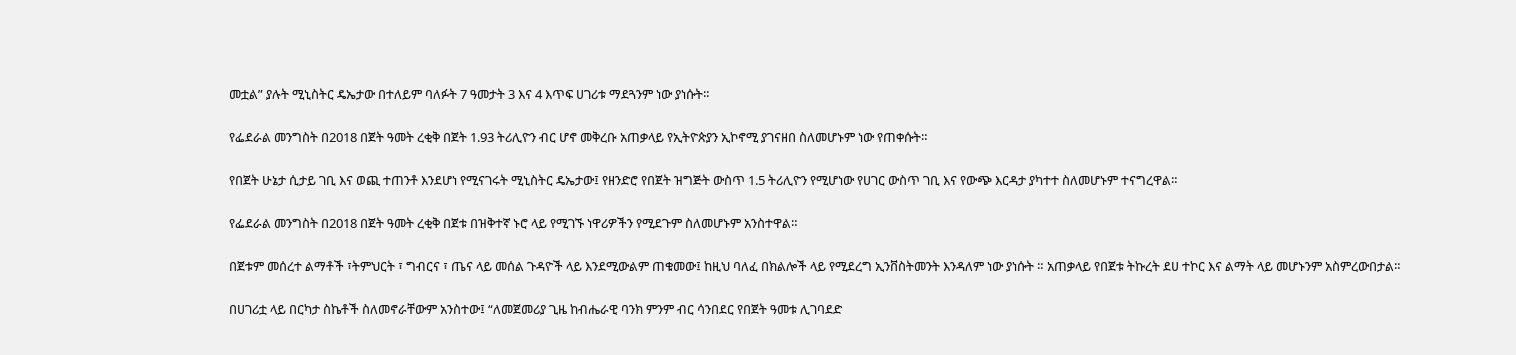መቷል” ያሉት ሚኒስትር ዴኤታው በተለይም ባለፉት 7 ዓመታት 3 እና 4 እጥፍ ሀገሪቱ ማደጓንም ነው ያነሱት።

የፌደራል መንግስት በ2018 በጀት ዓመት ረቂቅ በጀት 1.93 ትሪሊዮን ብር ሆኖ መቅረቡ አጠቃላይ የኢትዮጵያን ኢኮኖሚ ያገናዘበ ስለመሆኑም ነው የጠቀሱት።

የበጀት ሁኔታ ሲታይ ገቢ እና ወጪ ተጠንቶ እንደሆነ የሚናገሩት ሚኒስትር ዴኤታው፤ የዘንድሮ የበጀት ዝግጅት ውስጥ 1.5 ትሪሊዮን የሚሆነው የሀገር ውስጥ ገቢ እና የውጭ እርዳታ ያካተተ ስለመሆኑም ተናግረዋል።

የፌደራል መንግስት በ2018 በጀት ዓመት ረቂቅ በጀቱ በዝቅተኛ ኑሮ ላይ የሚገኙ ነዋሪዎችን የሚደጉም ስለመሆኑም አንስተዋል።

በጀቱም መሰረተ ልማቶች ፣ትምህርት ፣ ግብርና ፣ ጤና ላይ መሰል ጉዳዮች ላይ እንደሚውልም ጠቁመው፤ ከዚህ ባለፈ በክልሎች ላይ የሚደረግ ኢንቨስትመንት እንዳለም ነው ያነሱት ። አጠቃላይ የበጀቱ ትኩረት ደሀ ተኮር እና ልማት ላይ መሆኑንም አስምረውበታል።

በሀገሪቷ ላይ በርካታ ስኬቶች ስለመኖራቸውም አንስተው፤ “ለመጀመሪያ ጊዜ ከብሔራዊ ባንክ ምንም ብር ሳንበደር የበጀት ዓመቱ ሊገባደድ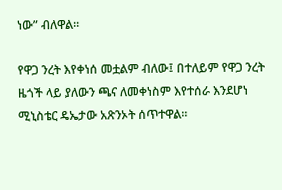ነው” ብለዋል።

የዋጋ ንረት እየቀነሰ መቷልም ብለው፤ በተለይም የዋጋ ንረት ዜጎች ላይ ያለውን ጫና ለመቀነስም እየተሰራ እንደሆነ ሚኒስቴር ዴኤታው አጽንኦት ሰጥተዋል።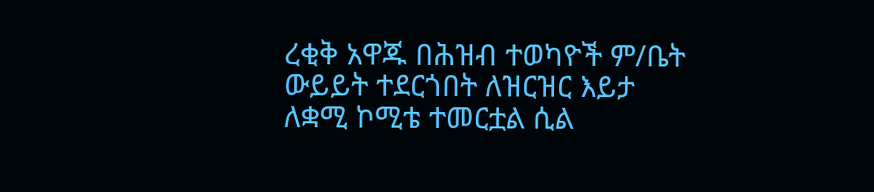ረቂቅ አዋጁ በሕዝብ ተወካዮች ም/ቤት ውይይት ተደርጎበት ለዝርዝር እይታ ለቋሚ ኮሚቴ ተመርቷል ሲል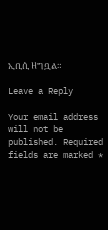ኢቢሲ ዘግቧል።

Leave a Reply

Your email address will not be published. Required fields are marked *